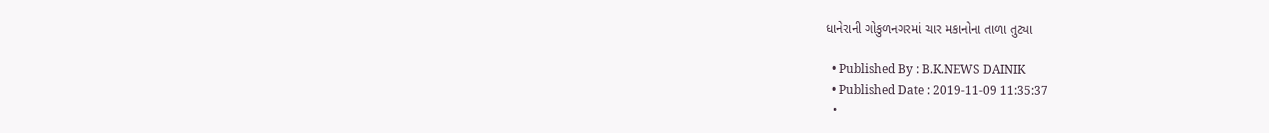ધાનેરાની ગોકુળનગરમાં ચાર મકાનોના તાળા તુટ્યા

  • Published By : B.K.NEWS DAINIK
  • Published Date : 2019-11-09 11:35:37
  •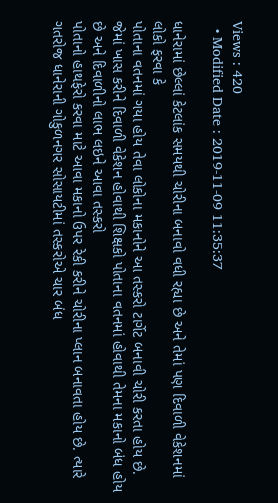Views : 420
  • Modified Date : 2019-11-09 11:35:37

ધાનેરામાં છેલ્લાં કેટલાંક સમયથી ચોરીના બનાવો વધી રહ્યા છે અને તેમાં પણ દિવાળી વેકેશનમાં લોકો ફરવા કે
પોતાના વતનમાં ગયા હોય તેવા લોકોના મકાનોને આ તસ્કરો ટાર્ગેટ બનાવી ચોરી કરતા હોય છે.
જેમાં ખાસ કરીને દિવાળી વેકેશન હોવાથી શિક્ષકો પોતાના વતનમાં હોવાથી તેમના મકાનો બંધ હોય છે અને દિવાળીનો લાભ લઇને આવા તસ્કરો
પોતાનો હાથફેરો કરવા માટે આવા મકાનો ઉપર રેકી કરીને ચોરીના પ્લાન બનાવતા હોય છે. ત્યારે ગતરોજ ધાનેરાની ગોકુળનગર સોસાયટીમાં તસ્કરોએ ચાર બંધ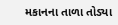મકાનના તાળા તોડ્યા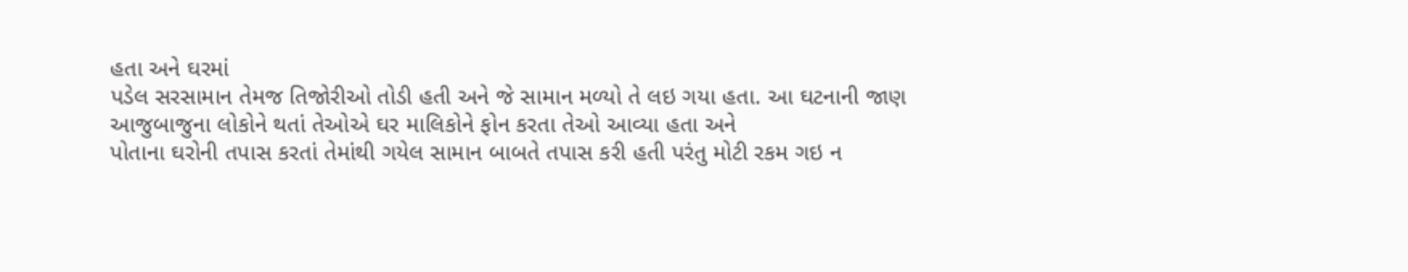હતા અને ઘરમાં
પડેલ સરસામાન તેમજ તિજોરીઓ તોડી હતી અને જે સામાન મળ્યો તે લઇ ગયા હતા. આ ઘટનાની જાણ
આજુબાજુના લોકોને થતાં તેઓએ ઘર માલિકોને ફોન કરતા તેઓ આવ્યા હતા અને
પોતાના ઘરોની તપાસ કરતાં તેમાંથી ગયેલ સામાન બાબતે તપાસ કરી હતી પરંતુ મોટી રકમ ગઇ ન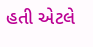હતી એટલે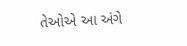તેઓએ આ અંગે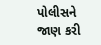પોલીસને જાણ કરી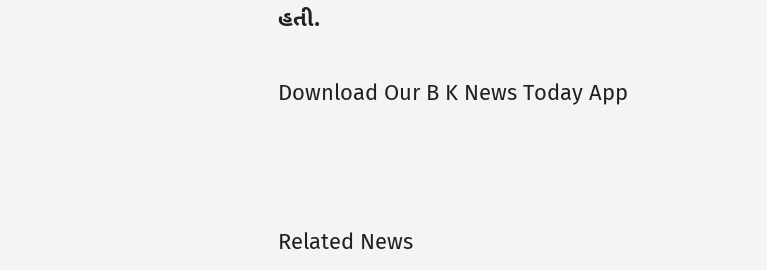હતી.

Download Our B K News Today App



Related News